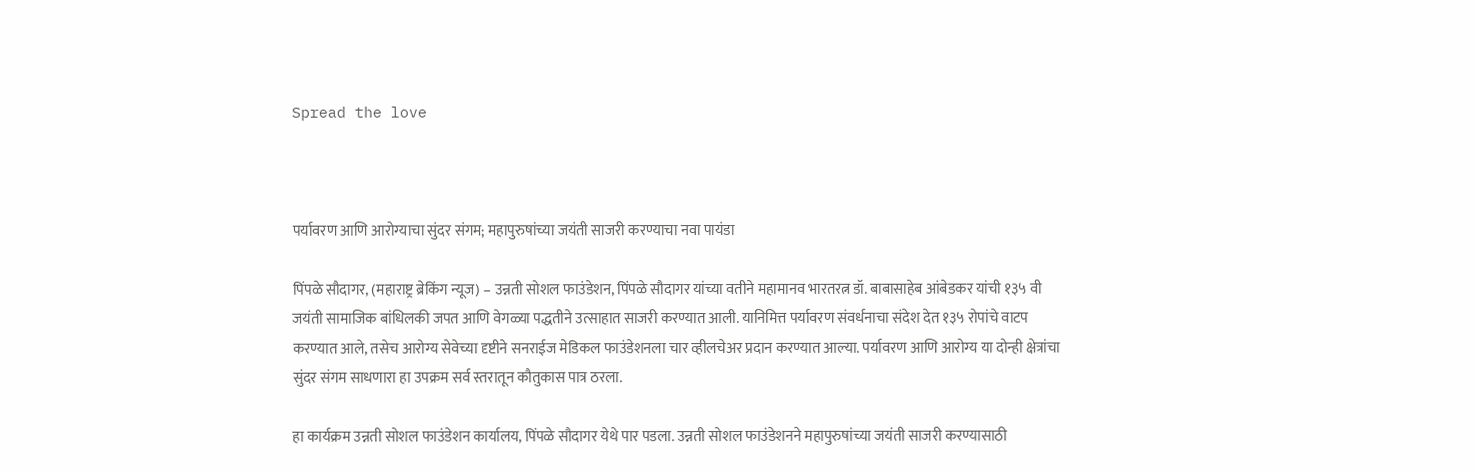Spread the love



पर्यावरण आणि आरोग्याचा सुंदर संगम; महापुरुषांच्या जयंती साजरी करण्याचा नवा पायंडा

पिंपळे सौदागर, (महाराष्ट्र ब्रेकिंग न्यूज) – उन्नती सोशल फाउंडेशन, पिंपळे सौदागर यांच्या वतीने महामानव भारतरत्न डॉ. बाबासाहेब आंबेडकर यांची १३५ वी जयंती सामाजिक बांधिलकी जपत आणि वेगळ्या पद्धतीने उत्साहात साजरी करण्यात आली. यानिमित्त पर्यावरण संवर्धनाचा संदेश देत १३५ रोपांचे वाटप करण्यात आले, तसेच आरोग्य सेवेच्या दृष्टीने सनराईज मेडिकल फाउंडेशनला चार व्हीलचेअर प्रदान करण्यात आल्या. पर्यावरण आणि आरोग्य या दोन्ही क्षेत्रांचा सुंदर संगम साधणारा हा उपक्रम सर्व स्तरातून कौतुकास पात्र ठरला.

हा कार्यक्रम उन्नती सोशल फाउंडेशन कार्यालय, पिंपळे सौदागर येथे पार पडला. उन्नती सोशल फाउंडेशनने महापुरुषांच्या जयंती साजरी करण्यासाठी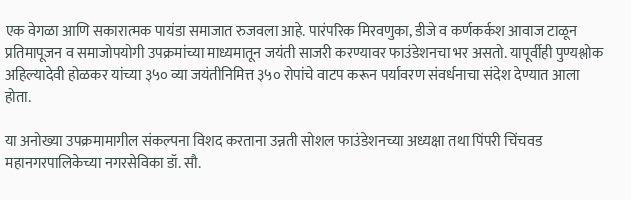एक वेगळा आणि सकारात्मक पायंडा समाजात रुजवला आहे. पारंपरिक मिरवणुका, डीजे व कर्णकर्कश आवाज टाळून प्रतिमापूजन व समाजोपयोगी उपक्रमांच्या माध्यमातून जयंती साजरी करण्यावर फाउंडेशनचा भर असतो. यापूर्वीही पुण्यश्लोक अहिल्यादेवी होळकर यांच्या ३५० व्या जयंतीनिमित्त ३५० रोपांचे वाटप करून पर्यावरण संवर्धनाचा संदेश देण्यात आला होता.

या अनोख्या उपक्रमामागील संकल्पना विशद करताना उन्नती सोशल फाउंडेशनच्या अध्यक्षा तथा पिंपरी चिंचवड महानगरपालिकेच्या नगरसेविका डॉ. सौ.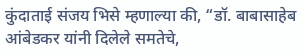कुंदाताई संजय भिसे म्हणाल्या की, “डॉ. बाबासाहेब आंबेडकर यांनी दिलेले समतेचे,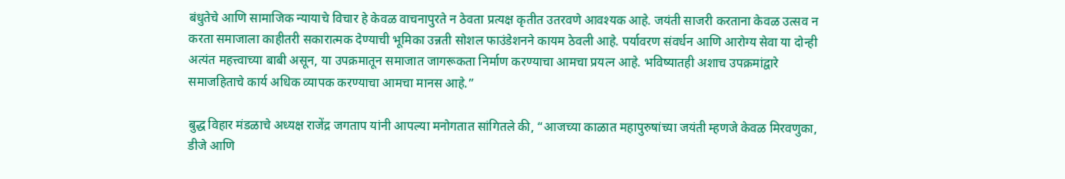बंधुतेचे आणि सामाजिक न्यायाचे विचार हे केवळ वाचनापुरते न ठेवता प्रत्यक्ष कृतीत उतरवणे आवश्यक आहे. जयंती साजरी करताना केवळ उत्सव न करता समाजाला काहीतरी सकारात्मक देण्याची भूमिका उन्नती सोशल फाउंडेशनने कायम ठेवली आहे. पर्यावरण संवर्धन आणि आरोग्य सेवा या दोन्ही अत्यंत महत्त्वाच्या बाबी असून, या उपक्रमातून समाजात जागरूकता निर्माण करण्याचा आमचा प्रयत्न आहे. भविष्यातही अशाच उपक्रमांद्वारे समाजहिताचे कार्य अधिक व्यापक करण्याचा आमचा मानस आहे.”

बुद्ध विहार मंडळाचे अध्यक्ष राजेंद्र जगताप यांनी आपल्या मनोगतात सांगितले की, “आजच्या काळात महापुरुषांच्या जयंती म्हणजे केवळ मिरवणुका, डीजे आणि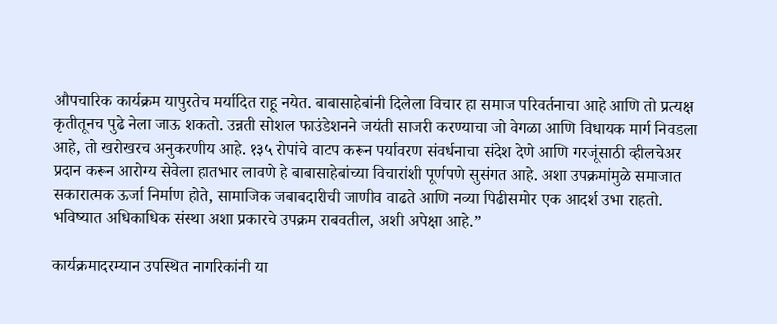औपचारिक कार्यक्रम यापुरतेच मर्यादित राहू नयेत. बाबासाहेबांनी दिलेला विचार हा समाज परिवर्तनाचा आहे आणि तो प्रत्यक्ष कृतीतूनच पुढे नेला जाऊ शकतो. उन्नती सोशल फाउंडेशनने जयंती साजरी करण्याचा जो वेगळा आणि विधायक मार्ग निवडला आहे, तो खरोखरच अनुकरणीय आहे. १३५ रोपांचे वाटप करून पर्यावरण संवर्धनाचा संदेश देणे आणि गरजूंसाठी व्हीलचेअर प्रदान करून आरोग्य सेवेला हातभार लावणे हे बाबासाहेबांच्या विचारांशी पूर्णपणे सुसंगत आहे. अशा उपक्रमांमुळे समाजात सकारात्मक ऊर्जा निर्माण होते, सामाजिक जबाबदारीची जाणीव वाढते आणि नव्या पिढीसमोर एक आदर्श उभा राहतो. भविष्यात अधिकाधिक संस्था अशा प्रकारचे उपक्रम राबवतील, अशी अपेक्षा आहे.”

कार्यक्रमादरम्यान उपस्थित नागरिकांनी या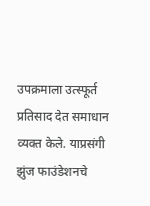उपक्रमाला उत्स्फूर्त प्रतिसाद देत समाधान व्यक्त केले. याप्रसंगी झुंज फाउंडेशनचे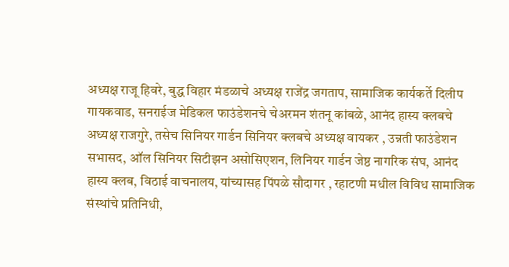अध्यक्ष राजू हिवरे, बुद्ध विहार मंडळाचे अध्यक्ष राजेंद्र जगताप, सामाजिक कार्यकर्ते दिलीप गायकवाड, सनराईज मेडिकल फाउंडेशनचे चेअरमन शंतनू कांबळे, आनंद हास्य क्लबचे अध्यक्ष राजगुरे, तसेच सिनियर गार्डन सिनियर क्लबचे अध्यक्ष वायकर , उन्नती फाउंडेशन सभासद, ऑल सिनियर सिटीझन असोसिएशन, लिनियर गार्डन जेष्ठ नागरिक संघ, आनंद हास्य क्लब, विठाई वाचनालय, यांच्यासह पिंपळे सौदागर , रहाटणी मधील विविध सामाजिक संस्थांचे प्रतिनिधी,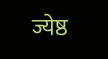ज्येष्ठ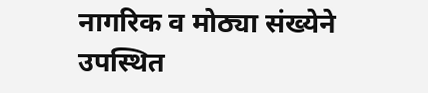नागरिक व मोठ्या संख्येने उपस्थित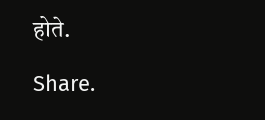होते.

Share.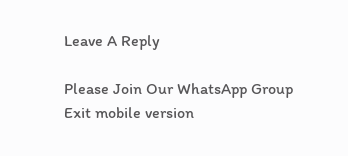Leave A Reply

Please Join Our WhatsApp Group
Exit mobile version